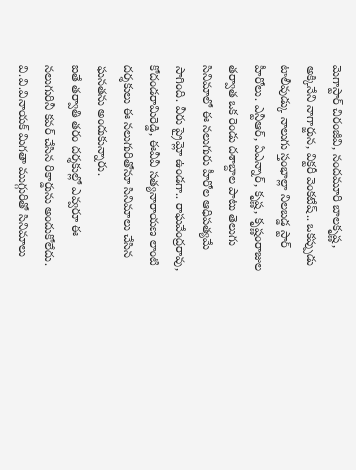మెగాస్టార్ చిరంజీవి, నందమూరి బాలకృష్ణ, అక్కినేని నాగార్జున, విక్టరీ వెంకటేష్.. ఒకప్పుడు టాలీవుడ్కు నాలుగు స్తంభాల్లా నిలబడ్డ స్టార్ హీరోలు. ఎన్టీఆర్, ఏఎన్నార్, కృష్ణ, కృష్ణంరాజుల తర్వాత ఒక రెండు దశాబ్దాల పాటు తెలుగు సినిమాలో ఈ నలుగురు హీరోల ఆధిపత్యమే సాగింది. వీరు ప్రైమ్లో ఉండగా.. రాఘవేంద్రరావు, కోదండరామిరెడ్డి, ఈవీవీ సత్యనారాయణ లాంటి దర్శకులు ఈ నలుగురితోనూ సినిమాలు చేసిన ఘనతను అందుకున్నారు.
ఐతే తర్వాతి తరం దర్శకుల్లో ఎవ్వరూ ఈ నలుగురినీ కవర్ చేసిన రికార్డును అందుకోలేదు. వి.వి.వినాయక్ మిగతా ముగ్గురితో సినిమాలు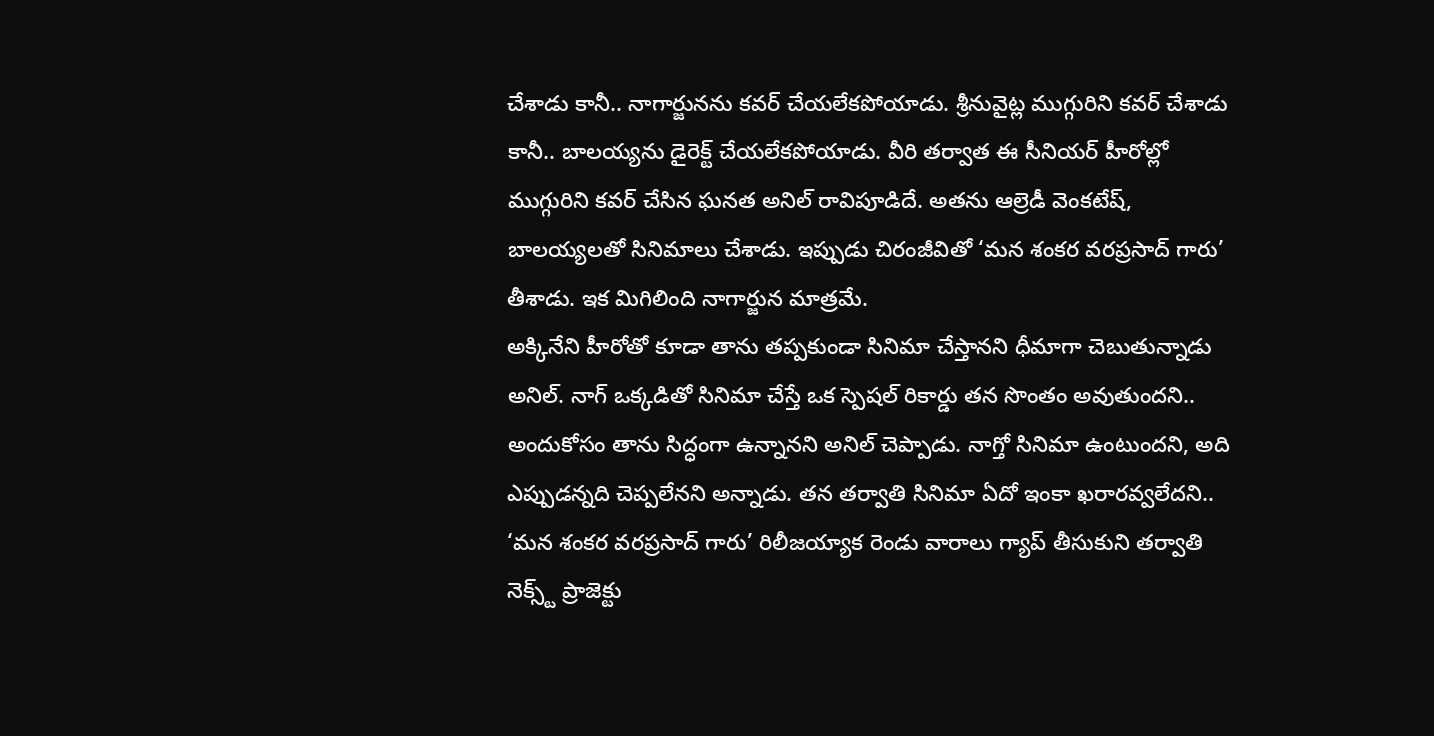చేశాడు కానీ.. నాగార్జునను కవర్ చేయలేకపోయాడు. శ్రీనువైట్ల ముగ్గురిని కవర్ చేశాడు కానీ.. బాలయ్యను డైరెక్ట్ చేయలేకపోయాడు. వీరి తర్వాత ఈ సీనియర్ హీరోల్లో ముగ్గురిని కవర్ చేసిన ఘనత అనిల్ రావిపూడిదే. అతను ఆల్రెడీ వెంకటేష్, బాలయ్యలతో సినిమాలు చేశాడు. ఇప్పుడు చిరంజీవితో ‘మన శంకర వరప్రసాద్ గారు’ తీశాడు. ఇక మిగిలింది నాగార్జున మాత్రమే.
అక్కినేని హీరోతో కూడా తాను తప్పకుండా సినిమా చేస్తానని ధీమాగా చెబుతున్నాడు అనిల్. నాగ్ ఒక్కడితో సినిమా చేస్తే ఒక స్పెషల్ రికార్డు తన సొంతం అవుతుందని.. అందుకోసం తాను సిద్ధంగా ఉన్నానని అనిల్ చెప్పాడు. నాగ్తో సినిమా ఉంటుందని, అది ఎప్పుడన్నది చెప్పలేనని అన్నాడు. తన తర్వాతి సినిమా ఏదో ఇంకా ఖరారవ్వలేదని.. ‘మన శంకర వరప్రసాద్ గారు’ రిలీజయ్యాక రెండు వారాలు గ్యాప్ తీసుకుని తర్వాతి నెక్స్ట్ ప్రాజెక్టు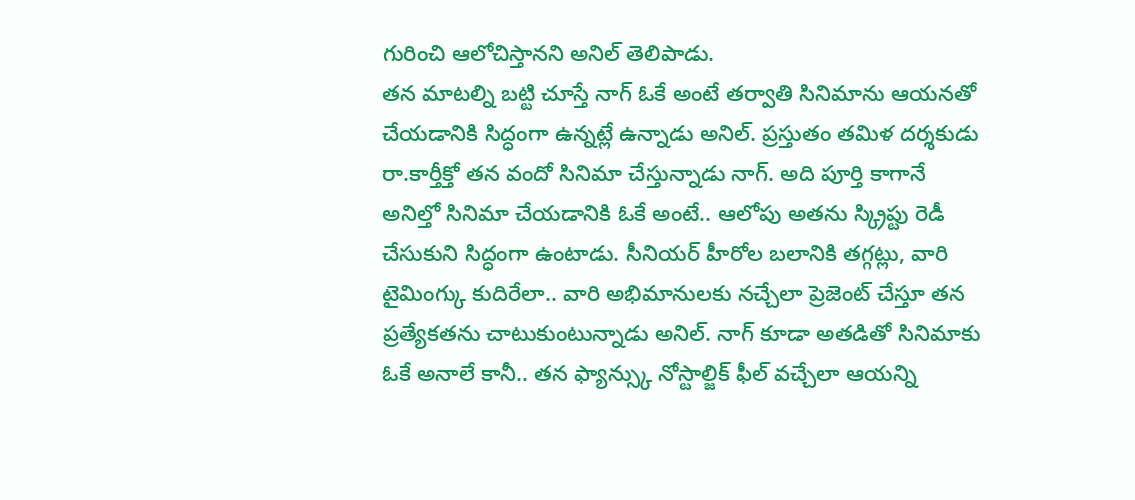గురించి ఆలోచిస్తానని అనిల్ తెలిపాడు.
తన మాటల్ని బట్టి చూస్తే నాగ్ ఓకే అంటే తర్వాతి సినిమాను ఆయనతో చేయడానికి సిద్ధంగా ఉన్నట్లే ఉన్నాడు అనిల్. ప్రస్తుతం తమిళ దర్శకుడు రా.కార్తీక్తో తన వందో సినిమా చేస్తున్నాడు నాగ్. అది పూర్తి కాగానే అనిల్తో సినిమా చేయడానికి ఓకే అంటే.. ఆలోపు అతను స్క్రిప్టు రెడీ చేసుకుని సిద్ధంగా ఉంటాడు. సీనియర్ హీరోల బలానికి తగ్గట్లు, వారి టైమింగ్కు కుదిరేలా.. వారి అభిమానులకు నచ్చేలా ప్రెజెంట్ చేస్తూ తన ప్రత్యేకతను చాటుకుంటున్నాడు అనిల్. నాగ్ కూడా అతడితో సినిమాకు ఓకే అనాలే కానీ.. తన ఫ్యాన్స్కు నోస్టాల్జిక్ ఫీల్ వచ్చేలా ఆయన్ని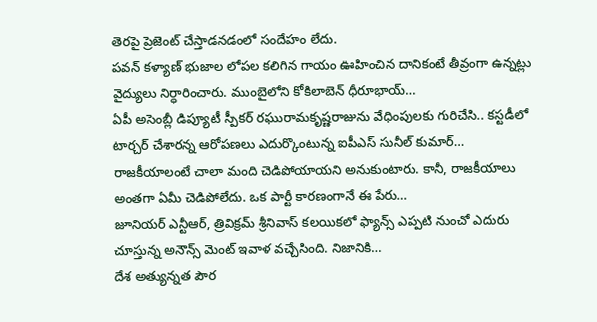తెరపై ప్రెజెంట్ చేస్తాడనడంలో సందేహం లేదు.
పవన్ కళ్యాణ్ భుజాల లోపల కలిగిన గాయం ఊహించిన దానికంటే తీవ్రంగా ఉన్నట్లు వైద్యులు నిర్ధారించారు. ముంబైలోని కోకిలాబెన్ ధీరూభాయ్…
ఏపీ అసెంబ్లీ డిప్యూటీ స్పీకర్ రఘురామకృష్ణరాజును వేధింపులకు గురిచేసి.. కస్టడీలో టార్చర్ చేశారన్న ఆరోపణలు ఎదుర్కొంటున్న ఐపీఎస్ సునీల్ కుమార్…
రాజకీయాలంటే చాలా మంది చెడిపోయాయని అనుకుంటారు. కానీ, రాజకీయాలు అంతగా ఏమీ చెడిపోలేదు. ఒక పార్టీ కారణంగానే ఈ పేరు…
జూనియర్ ఎన్టీఆర్, త్రివిక్రమ్ శ్రీనివాస్ కలయికలో ఫ్యాన్స్ ఎప్పటి నుంచో ఎదురు చూస్తున్న అనౌన్స్ మెంట్ ఇవాళ వచ్చేసింది. నిజానికి…
దేశ అత్యున్నత పౌర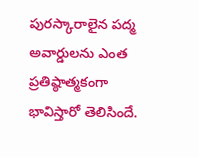పురస్కారాలైన పద్మ అవార్డులను ఎంత ప్రతిష్ఠాత్మకంగా భావిస్తారో తెలిసిందే.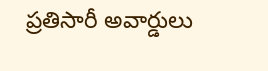ప్రతిసారీ అవార్డులు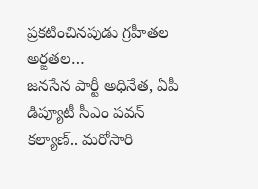ప్రకటించినపుడు గ్రహీతల అర్ఙతల…
జనసేన పార్టీ అధినేత, ఏపీ డిప్యూటీ సీఎం పవన్ కల్యాణ్.. మరోసారి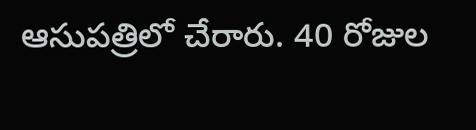ఆసుపత్రిలో చేరారు. 40 రోజుల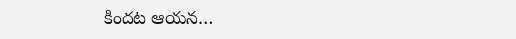కిందట ఆయన…